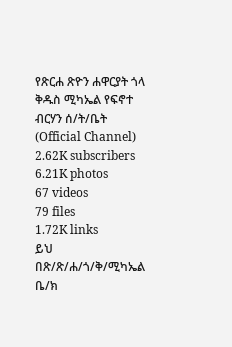የጽርሐ ጽዮን ሐዋርያት ጎላ ቅዱስ ሚካኤል የፍኖተ ብርሃን ሰ/ት/ቤት (Official Channel)
2.62K subscribers
6.21K photos
67 videos
79 files
1.72K links
ይህ በጽ/ጽ/ሐ/ጎ/ቅ/ሚካኤል ቤ/ክ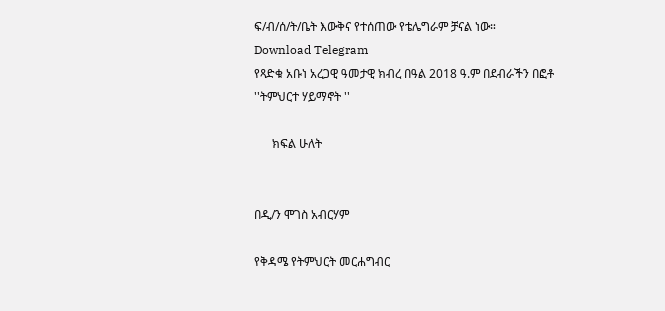ፍ/ብ/ሰ/ት/ቤት እውቅና የተሰጠው የቴሌግራም ቻናል ነው።
Download Telegram
የጻድቁ አቡነ አረጋዊ ዓመታዊ ክብረ በዓል 2018 ዓ.ም በደብራችን በፎቶ
''ትምህርተ ሃይማኖት ''

      ክፍል ሁለት


በዲ/ን ሞገስ አብርሃም

የቅዳሜ የትምህርት መርሐግብር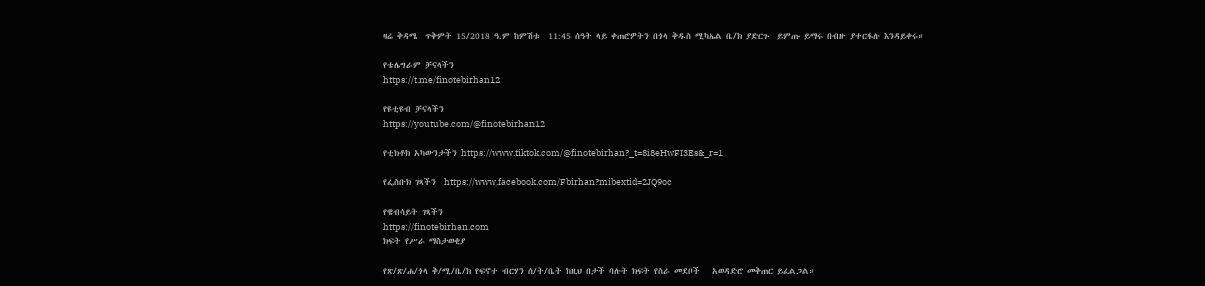ዛሬ ቅዳሜ  ጥቅምት 15/2018 ዓ.ም ከምሽቱ  11:45 ሰዓት ላይ ቀጠሮዎትን በጎላ ቅዱስ ሚካኤል ቤ/ክ ያድርጉ  ይምጡ ይማሩ በብዙ ያተርፋሉ እንዳይቀሩ።

የቴሌግራም ቻናላችን
https://t.me/finotebirhan12

የዩቲዩብ ቻናላችን
https://youtube.com/@finotebirhan12

የቲክቶክ አካውንታችን https://www.tiktok.com/@finotebirhan?_t=8i8eHwFI3Es&_r=1

የፌስቡክ ገጻችን  https://www.facebook.com/Fbirhan?mibextid=2JQ9oc

የዌብሳይት ገጻችን
https://finotebirhan.com
ክፍት የሥራ ማስታወቂያ

የጽ/ጽ/ሐ/ጎላ ቅ/ሚ/ቤ/ክ የፍኖተ ብርሃን ሰ/ት/ቤት ከዚህ በታች ባሉት ክፍት የስራ መደቦች   አወዳድሮ መቅጠር ይፈልጋል።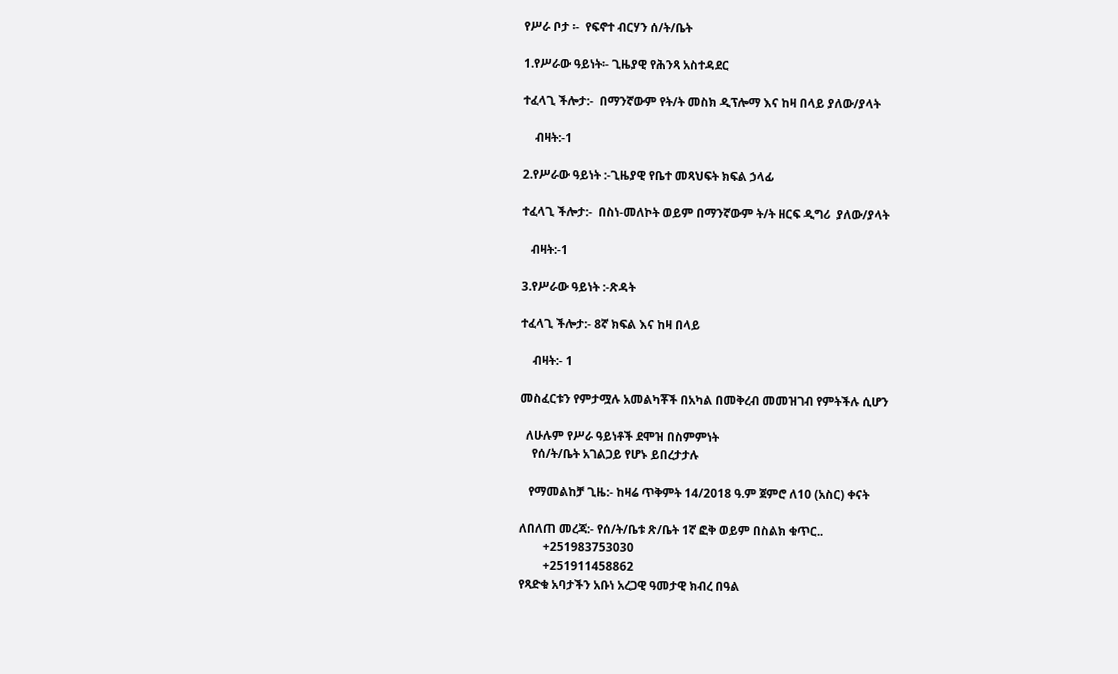የሥራ ቦታ ፡-  የፍኖተ ብርሃን ሰ/ት/ቤት

1.የሥራው ዓይነት፡- ጊዜያዊ የሕንጻ አስተዳደር

ተፈላጊ ችሎታ:-  በማንኛውም የት/ት መስክ ዲፕሎማ እና ከዛ በላይ ያለው/ያላት

    ብዛት:-1

2.የሥራው ዓይነት :-ጊዜያዊ የቤተ መጻህፍት ክፍል ኃላፊ

ተፈላጊ ችሎታ:-  በስነ-መለኮት ወይም በማንኛውም ት/ት ዘርፍ ዲግሪ  ያለው/ያላት

   ብዛት:-1

3.የሥራው ዓይነት :-ጽዳት

ተፈላጊ ችሎታ:- 8ኛ ክፍል እና ከዛ በላይ

    ብዛት:- 1

መስፈርቱን የምታሟሉ አመልካቾች በአካል በመቅረብ መመዝገብ የምትችሉ ሲሆን

  ለሁሉም የሥራ ዓይነቶች ደሞዝ በስምምነት
    የሰ/ት/ቤት አገልጋይ የሆኑ ይበረታታሉ

   የማመልከቻ ጊዜ:- ከዛሬ ጥቅምት 14/2018 ዓ.ም ጀምሮ ለ10 (አስር) ቀናት

ለበለጠ መረጃ:- የሰ/ት/ቤቱ ጽ/ቤት 1ኛ ፎቅ ወይም በስልክ ቁጥር..
        +251983753030
        +251911458862
የጻድቁ አባታችን አቡነ አረጋዊ ዓመታዊ ክብረ በዓል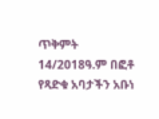ጥቅምት 14/2018ዓ.ም በፎቶ
የጻድቁ አባታችን አቡነ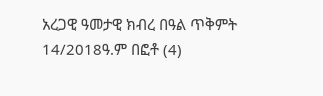አረጋዊ ዓመታዊ ክብረ በዓል ጥቅምት 14/2018ዓ.ም በፎቶ (4)